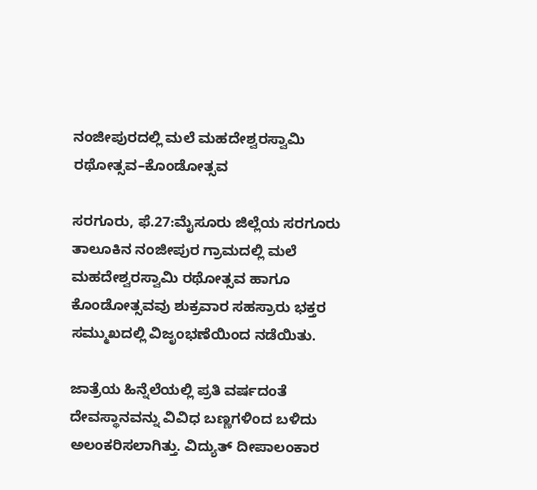ನಂಜೀಪುರದಲ್ಲಿ ಮಲೆ ಮಹದೇಶ್ವರಸ್ವಾಮಿ ರಥೋತ್ಸವ–ಕೊಂಡೋತ್ಸವ

ಸರಗೂರು, ಫೆ.27:ಮೈಸೂರು ಜಿಲ್ಲೆಯ ಸರಗೂರು ತಾಲೂಕಿನ ನಂಜೀಪುರ ಗ್ರಾಮದಲ್ಲಿ ಮಲೆ ಮಹದೇಶ್ವರಸ್ವಾಮಿ ರಥೋತ್ಸವ ಹಾಗೂ ಕೊಂಡೋತ್ಸವವು ಶುಕ್ರವಾರ ಸಹಸ್ರಾರು ಭಕ್ತರ ಸಮ್ಮುಖದಲ್ಲಿ ವಿಜೃಂಭಣೆಯಿಂದ ನಡೆಯಿತು.

ಜಾತ್ರೆಯ ಹಿನ್ನೆಲೆಯಲ್ಲಿ ಪ್ರತಿ ವರ್ಷದಂತೆ ದೇವಸ್ಥಾನವನ್ನು ವಿವಿಧ ಬಣ್ಣಗಳಿಂದ ಬಳಿದು ಅಲಂಕರಿಸಲಾಗಿತ್ತು. ವಿದ್ಯುತ್ ದೀಪಾಲಂಕಾರ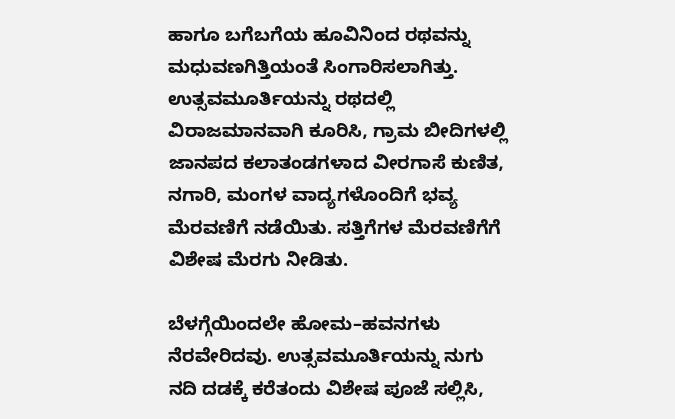ಹಾಗೂ ಬಗೆಬಗೆಯ ಹೂವಿನಿಂದ ರಥವನ್ನು ಮಧುವಣಗಿತ್ತಿಯಂತೆ ಸಿಂಗಾರಿಸಲಾಗಿತ್ತು. ಉತ್ಸವಮೂರ್ತಿಯನ್ನು ರಥದಲ್ಲಿ ವಿರಾಜಮಾನವಾಗಿ ಕೂರಿಸಿ, ಗ್ರಾಮ ಬೀದಿಗಳಲ್ಲಿ ಜಾನಪದ ಕಲಾತಂಡಗಳಾದ ವೀರಗಾಸೆ ಕುಣಿತ, ನಗಾರಿ, ಮಂಗಳ ವಾದ್ಯಗಳೊಂದಿಗೆ ಭವ್ಯ ಮೆರವಣಿಗೆ ನಡೆಯಿತು. ಸತ್ತಿಗೆಗಳ ಮೆರವಣಿಗೆಗೆ ವಿಶೇಷ ಮೆರಗು ನೀಡಿತು.

ಬೆಳಗ್ಗೆಯಿಂದಲೇ ಹೋಮ–ಹವನಗಳು ನೆರವೇರಿದವು. ಉತ್ಸವಮೂರ್ತಿಯನ್ನು ನುಗು ನದಿ ದಡಕ್ಕೆ ಕರೆತಂದು ವಿಶೇಷ ಪೂಜೆ ಸಲ್ಲಿಸಿ,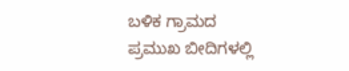ಬಳಿಕ ಗ್ರಾಮದ ಪ್ರಮುಖ ಬೀದಿಗಳಲ್ಲಿ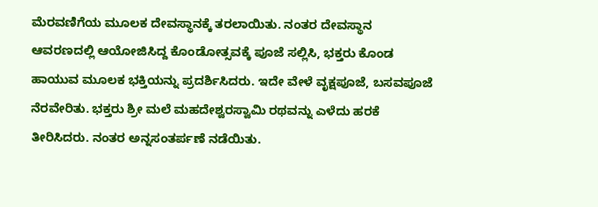ಮೆರವಣಿಗೆಯ ಮೂಲಕ ದೇವಸ್ಥಾನಕ್ಕೆ ತರಲಾಯಿತು. ನಂತರ ದೇವಸ್ಥಾನ ಆವರಣದಲ್ಲಿ ಆಯೋಜಿಸಿದ್ದ ಕೊಂಡೋತ್ಸವಕ್ಕೆ ಪೂಜೆ ಸಲ್ಲಿಸಿ, ಭಕ್ತರು ಕೊಂಡ ಹಾಯುವ ಮೂಲಕ ಭಕ್ತಿಯನ್ನು ಪ್ರದರ್ಶಿಸಿದರು. ಇದೇ ವೇಳೆ ವೃಕ್ಷಪೂಜೆ, ಬಸವಪೂಜೆ ನೆರವೇರಿತು. ಭಕ್ತರು ಶ್ರೀ ಮಲೆ ಮಹದೇಶ್ವರಸ್ವಾಮಿ ರಥವನ್ನು ಎಳೆದು ಹರಕೆ ತೀರಿಸಿದರು. ನಂತರ ಅನ್ನಸಂತರ್ಪಣೆ ನಡೆಯಿತು.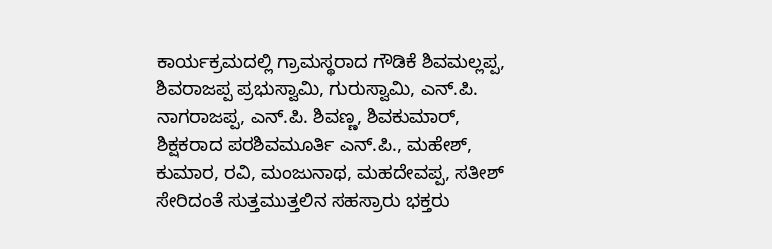ಕಾರ್ಯಕ್ರಮದಲ್ಲಿ ಗ್ರಾಮಸ್ಥರಾದ ಗೌಡಿಕೆ ಶಿವಮಲ್ಲಪ್ಪ, ಶಿವರಾಜಪ್ಪ ಪ್ರಭುಸ್ವಾಮಿ, ಗುರುಸ್ವಾಮಿ, ಎನ್.ಪಿ. ನಾಗರಾಜಪ್ಪ, ಎನ್.ಪಿ. ಶಿವಣ್ಣ, ಶಿವಕುಮಾರ್, ಶಿಕ್ಷಕರಾದ ಪರಶಿವಮೂರ್ತಿ ಎನ್.ಪಿ., ಮಹೇಶ್, ಕುಮಾರ, ರವಿ, ಮಂಜುನಾಥ, ಮಹದೇವಪ್ಪ, ಸತೀಶ್ ಸೇರಿದಂತೆ ಸುತ್ತಮುತ್ತಲಿನ ಸಹಸ್ರಾರು ಭಕ್ತರು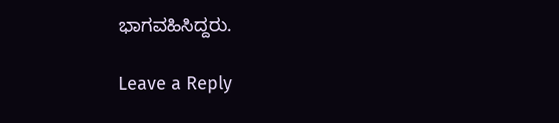ಭಾಗವಹಿಸಿದ್ದರು.

Leave a Reply